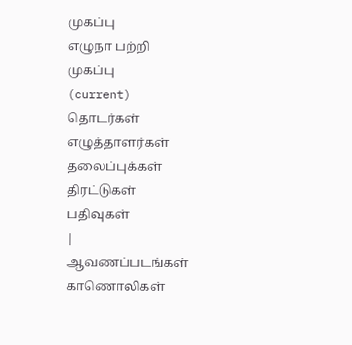முகப்பு
எழுநா பற்றி
முகப்பு
(current)
தொடர்கள்
எழுத்தாளர்கள்
தலைப்புக்கள்
திரட்டுகள்
பதிவுகள்
|
ஆவணப்படங்கள்
காணொலிகள்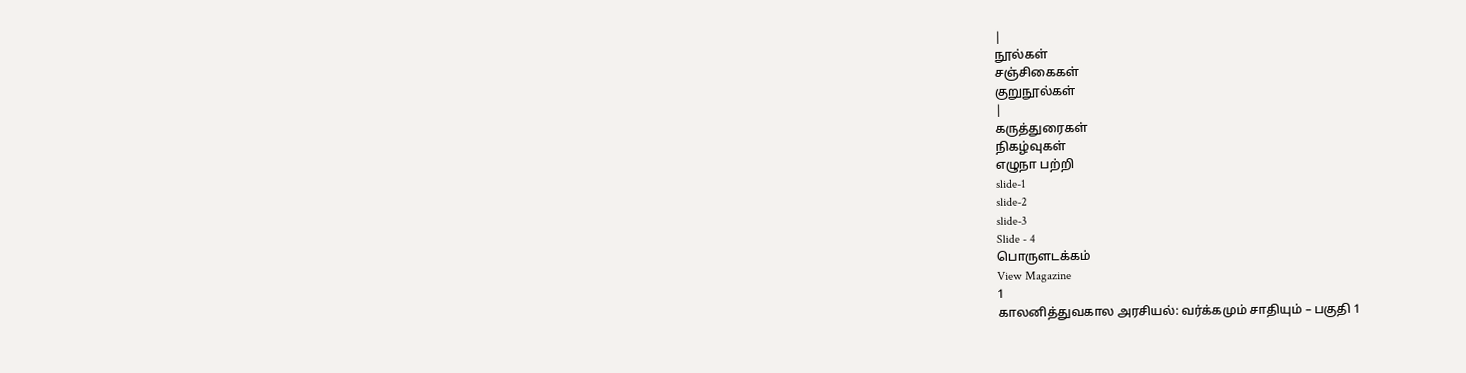|
நூல்கள்
சஞ்சிகைகள்
குறுநூல்கள்
|
கருத்துரைகள்
நிகழ்வுகள்
எழுநா பற்றி
slide-1
slide-2
slide-3
Slide - 4
பொருளடக்கம்
View Magazine
1
காலனித்துவகால அரசியல்: வர்க்கமும் சாதியும் – பகுதி 1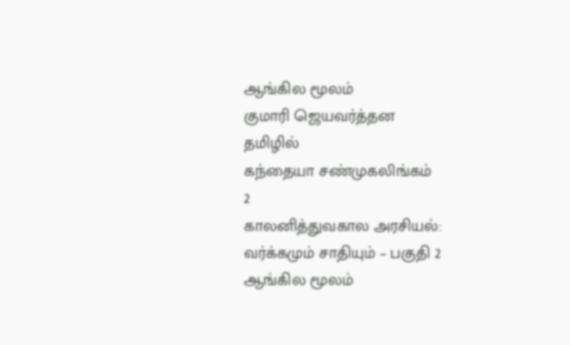ஆங்கில மூலம்
குமாரி ஜெயவர்த்தன
தமிழில்
கந்தையா சண்முகலிங்கம்
2
காலனித்துவகால அரசியல்: வர்க்கமும் சாதியும் – பகுதி 2
ஆங்கில மூலம்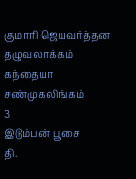குமாரி ஜெயவர்த்தன
தழுவலாக்கம்
கந்தையா சண்முகலிங்கம்
3
இடும்பன் பூசை
தி.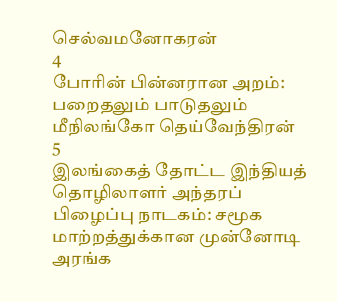செல்வமனோகரன்
4
போரின் பின்னரான அறம்: பறைதலும் பாடுதலும்
மீநிலங்கோ தெய்வேந்திரன்
5
இலங்கைத் தோட்ட இந்தியத் தொழிலாளர் அந்தரப் பிழைப்பு நாடகம்: சமூக மாற்றத்துக்கான முன்னோடி அரங்க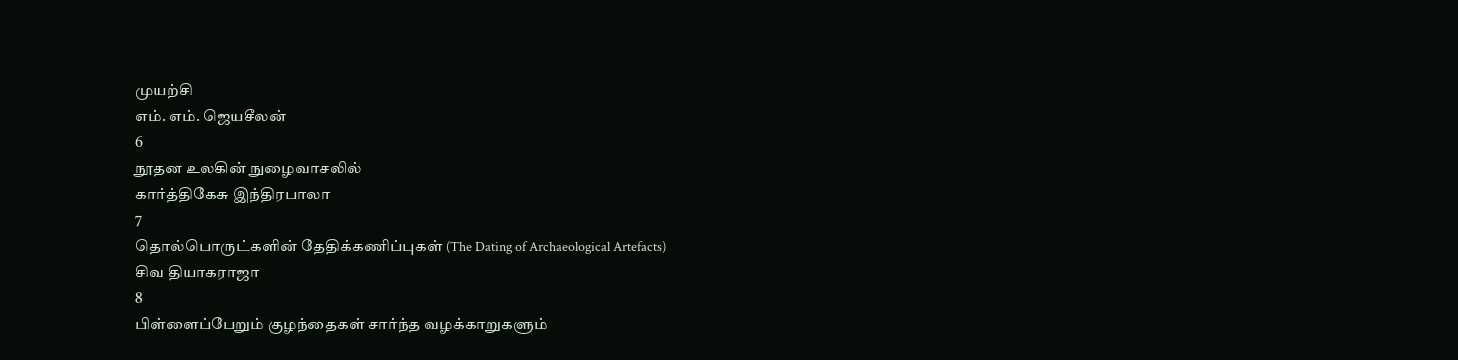முயற்சி
எம். எம். ஜெயசீலன்
6
நூதன உலகின் நுழைவாசலில்
கார்த்திகேசு இந்திரபாலா
7
தொல்பொருட்களின் தேதிக்கணிப்புகள் (The Dating of Archaeological Artefacts)
சிவ தியாகராஜா
8
பிள்ளைப்பேறும் குழந்தைகள் சார்ந்த வழக்காறுகளும்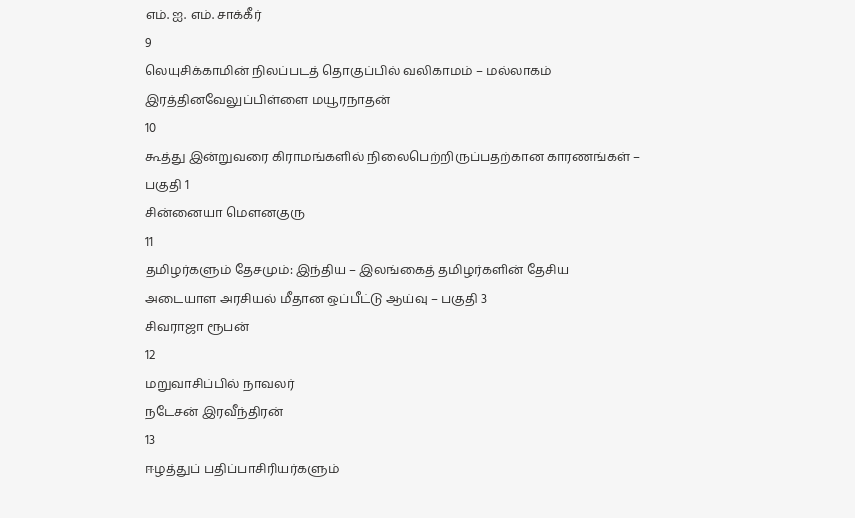எம். ஐ. எம். சாக்கீர்
9
லெயுசிக்காமின் நிலப்படத் தொகுப்பில் வலிகாமம் – மல்லாகம்
இரத்தினவேலுப்பிள்ளை மயூரநாதன்
10
கூத்து இன்றுவரை கிராமங்களில் நிலைபெற்றிருப்பதற்கான காரணங்கள் – பகுதி 1
சின்னையா மௌனகுரு
11
தமிழர்களும் தேசமும்: இந்திய – இலங்கைத் தமிழர்களின் தேசிய அடையாள அரசியல் மீதான ஒப்பீட்டு ஆய்வு – பகுதி 3
சிவராஜா ரூபன்
12
மறுவாசிப்பில் நாவலர்
நடேசன் இரவீந்திரன்
13
ஈழத்துப் பதிப்பாசிரியர்களும்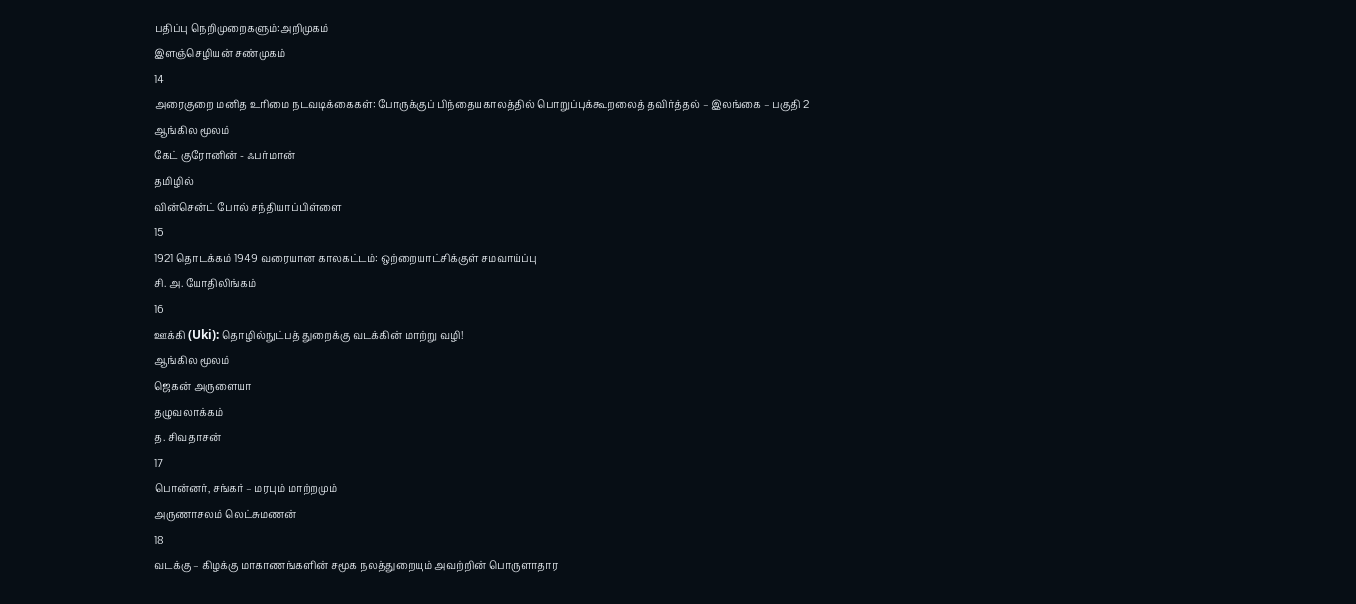பதிப்பு நெறிமுறைகளும்:அறிமுகம்
இளஞ்செழியன் சண்முகம்
14
அரைகுறை மனித உரிமை நடவடிக்கைகள்: போருக்குப் பிந்தையகாலத்தில் பொறுப்புக்கூறலைத் தவிர்த்தல் – இலங்கை – பகுதி 2
ஆங்கில மூலம்
கேட் குரோனின் - ஃபர்மான்
தமிழில்
வின்சென்ட் போல் சந்தியாப்பிள்ளை
15
1921 தொடக்கம் 1949 வரையான காலகட்டம்: ஒற்றையாட்சிக்குள் சமவாய்ப்பு
சி. அ. யோதிலிங்கம்
16
ஊக்கி (Uki): தொழில்நுட்பத் துறைக்கு வடக்கின் மாற்று வழி!
ஆங்கில மூலம்
ஜெகன் அருளையா
தழுவலாக்கம்
த. சிவதாசன்
17
பொன்னர், சங்கர் – மரபும் மாற்றமும்
அருணாசலம் லெட்சுமணன்
18
வடக்கு – கிழக்கு மாகாணங்களின் சமூக நலத்துறையும் அவற்றின் பொருளாதார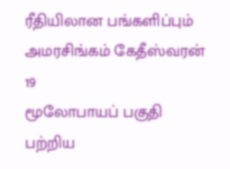ரீதியிலான பங்களிப்பும்
அமரசிங்கம் கேதீஸ்வரன்
19
மூலோபாயப் பகுதி பற்றிய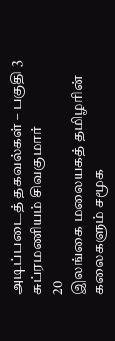அடிப்படைத் தகவல்கள் – பகுதி 3
சுப்ரமணியம் சிவகுமார்
20
இலங்கை மலையகத் தமிழரின் கலைகளும் சமூக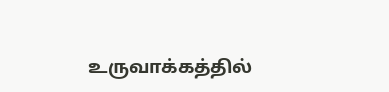உருவாக்கத்தில்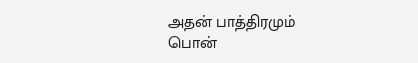அதன் பாத்திரமும்
பொன்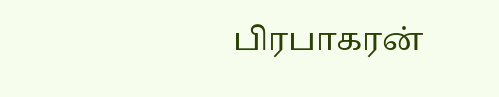பிரபாகரன்